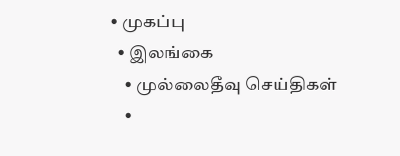• முகப்பு
  • இலங்கை
    • முல்லைதீவு செய்திகள்
    •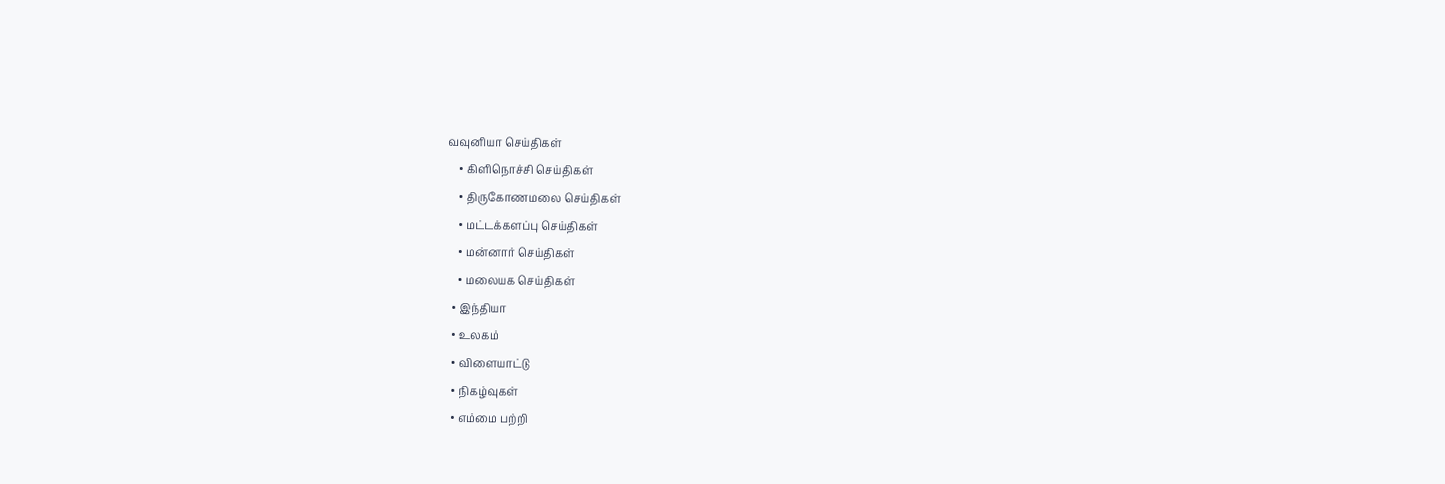வவுனியா செய்திகள்
    • கிளிநொச்சி செய்திகள்
    • திருகோணமலை செய்திகள்
    • மட்டக்களப்பு செய்திகள்
    • மன்னார் செய்திகள்
    • மலையக செய்திகள்
  • இந்தியா
  • உலகம்
  • விளையாட்டு
  • நிகழ்வுகள்
  • எம்மை பற்றி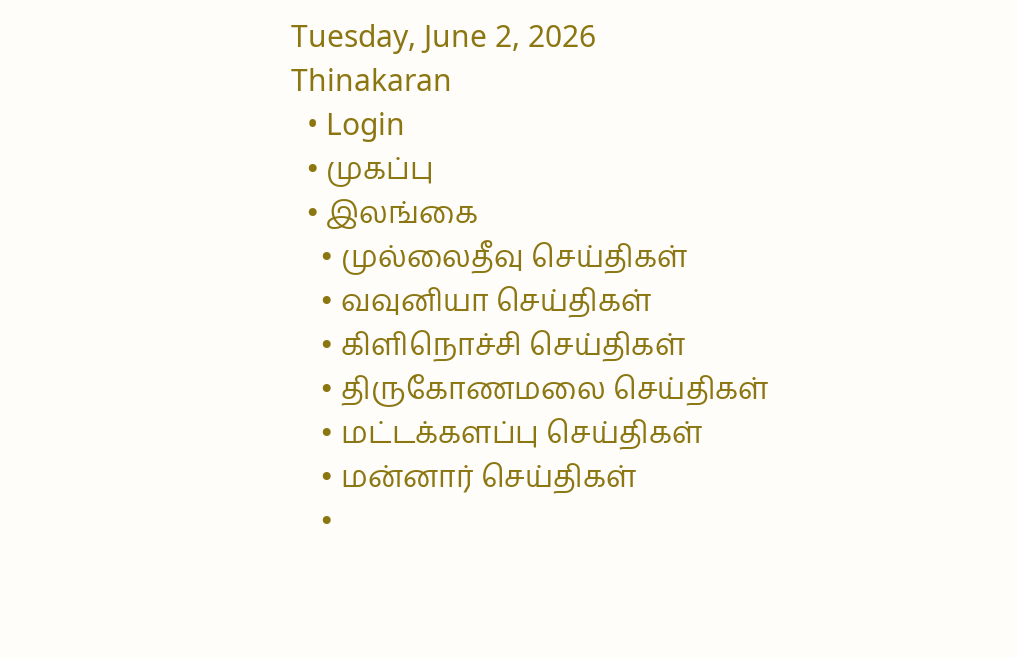Tuesday, June 2, 2026
Thinakaran
  • Login
  • முகப்பு
  • இலங்கை
    • முல்லைதீவு செய்திகள்
    • வவுனியா செய்திகள்
    • கிளிநொச்சி செய்திகள்
    • திருகோணமலை செய்திகள்
    • மட்டக்களப்பு செய்திகள்
    • மன்னார் செய்திகள்
    •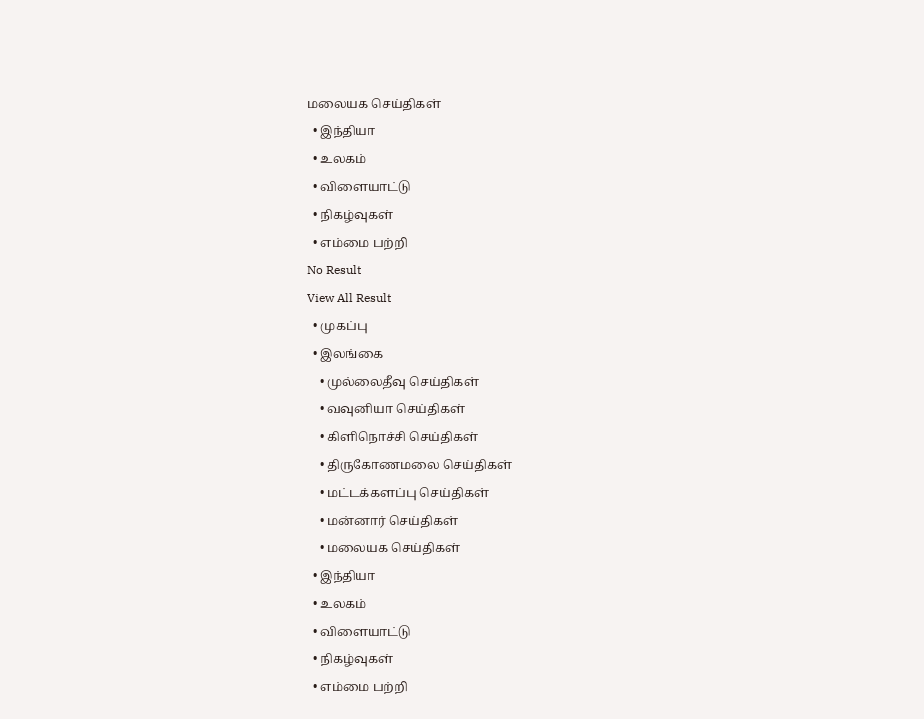மலையக செய்திகள்
  • இந்தியா
  • உலகம்
  • விளையாட்டு
  • நிகழ்வுகள்
  • எம்மை பற்றி
No Result
View All Result
  • முகப்பு
  • இலங்கை
    • முல்லைதீவு செய்திகள்
    • வவுனியா செய்திகள்
    • கிளிநொச்சி செய்திகள்
    • திருகோணமலை செய்திகள்
    • மட்டக்களப்பு செய்திகள்
    • மன்னார் செய்திகள்
    • மலையக செய்திகள்
  • இந்தியா
  • உலகம்
  • விளையாட்டு
  • நிகழ்வுகள்
  • எம்மை பற்றி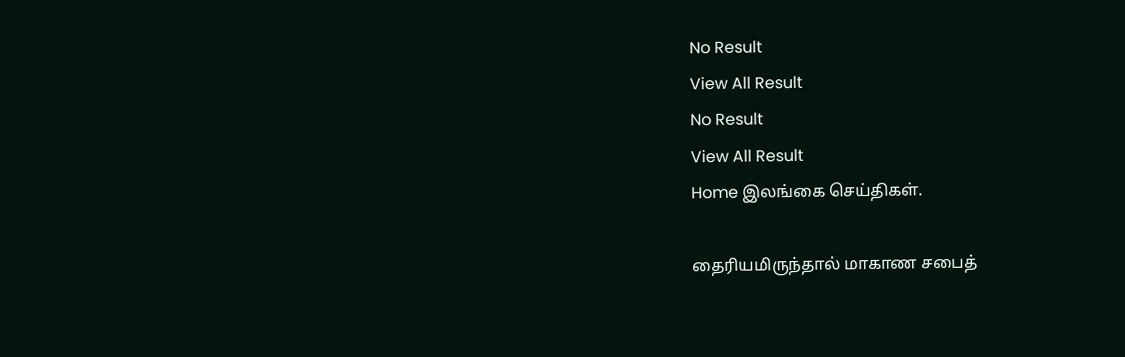No Result
View All Result
No Result
View All Result
Home இலங்கை செய்திகள்.

தைரியமிருந்தால் மாகாண சபைத்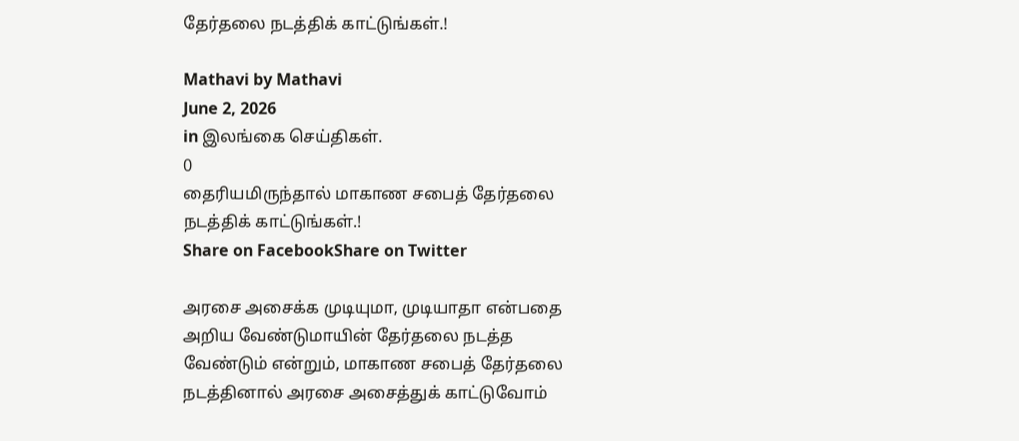தேர்தலை நடத்திக் காட்டுங்கள்.!

Mathavi by Mathavi
June 2, 2026
in இலங்கை செய்திகள்.
0
தைரியமிருந்தால் மாகாண சபைத் தேர்தலை நடத்திக் காட்டுங்கள்.!
Share on FacebookShare on Twitter

அரசை அசைக்க முடியுமா, முடியாதா என்பதை அறிய வேண்டுமாயின் தேர்தலை நடத்த வேண்டும் என்றும், மாகாண சபைத் தேர்தலை நடத்தினால் அரசை அசைத்துக் காட்டுவோம்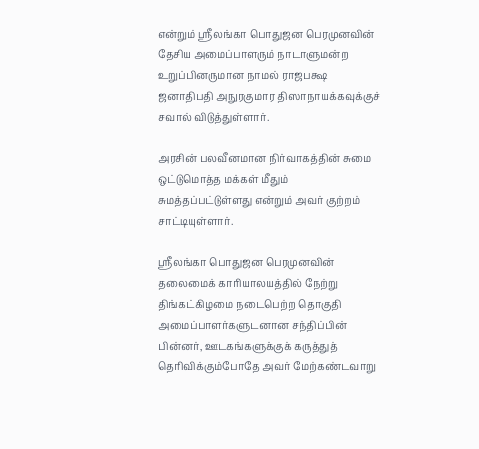என்றும் ஸ்ரீலங்கா பொதுஜன பெரமுனவின் தேசிய அமைப்பாளரும் நாடாளுமன்ற உறுப்பினருமான நாமல் ராஜபக்ஷ ஜனாதிபதி அநுரகுமார திஸாநாயக்கவுக்குச் சவால் விடுத்துள்ளார்.

அரசின் பலவீனமான நிர்வாகத்தின் சுமை ஒட்டுமொத்த மக்கள் மீதும் சுமத்தப்பட்டுள்ளது என்றும் அவர் குற்றம் சாட்டியுள்ளார்.

ஸ்ரீலங்கா பொதுஜன பெரமுனவின் தலைமைக் காரியாலயத்தில் நேற்று திங்கட்கிழமை நடைபெற்ற தொகுதி அமைப்பாளர்களுடனான சந்திப்பின் பின்னர், ஊடகங்களுக்குக் கருத்துத் தெரிவிக்கும்போதே அவர் மேற்கண்டவாறு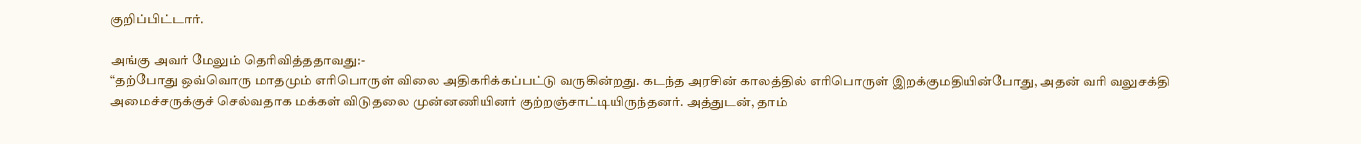குறிப்பிட்டார்.

அங்கு அவர் மேலும் தெரிவித்ததாவது:-
“தற்போது ஒவ்வொரு மாதமும் எரிபொருள் விலை அதிகரிக்கப்பட்டு வருகின்றது. கடந்த அரசின் காலத்தில் எரிபொருள் இறக்குமதியின்போது, அதன் வரி வலுசக்தி அமைச்சருக்குச் செல்வதாக மக்கள் விடுதலை முன்னணியினர் குற்றஞ்சாட்டியிருந்தனர். அத்துடன், தாம்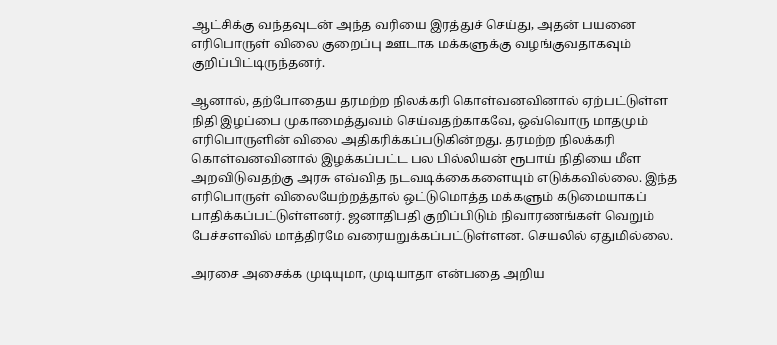ஆட்சிக்கு வந்தவுடன் அந்த வரியை இரத்துச் செய்து, அதன் பயனை எரிபொருள் விலை குறைப்பு ஊடாக மக்களுக்கு வழங்குவதாகவும் குறிப்பிட்டிருந்தனர்.

ஆனால், தற்போதைய தரமற்ற நிலக்கரி கொள்வனவினால் ஏற்பட்டுள்ள நிதி இழப்பை முகாமைத்துவம் செய்வதற்காகவே, ஒவ்வொரு மாதமும் எரிபொருளின் விலை அதிகரிக்கப்படுகின்றது. தரமற்ற நிலக்கரி கொள்வனவினால் இழக்கப்பட்ட பல பில்லியன் ரூபாய் நிதியை மீள அறவிடுவதற்கு அரசு எவ்வித நடவடிக்கைகளையும் எடுக்கவில்லை. இந்த எரிபொருள் விலையேற்றத்தால் ஒட்டுமொத்த மக்களும் கடுமையாகப் பாதிக்கப்பட்டுள்ளனர். ஜனாதிபதி குறிப்பிடும் நிவாரணங்கள் வெறும் பேச்சளவில் மாத்திரமே வரையறுக்கப்பட்டுள்ளன. செயலில் ஏதுமில்லை.

அரசை அசைக்க முடியுமா, முடியாதா என்பதை அறிய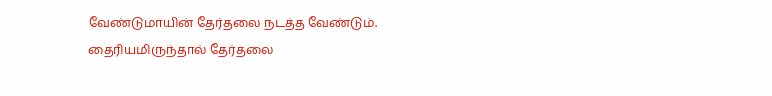வேண்டுமாயின் தேர்தலை நடத்த வேண்டும். தைரியமிருந்தால் தேர்தலை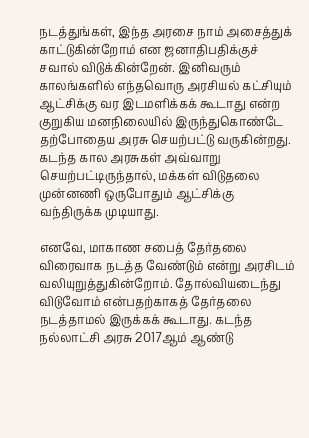நடத்துங்கள், இந்த அரசை நாம் அசைத்துக் காட்டுகின்றோம் என ஜனாதிபதிக்குச் சவால் விடுக்கின்றேன். இனிவரும் காலங்களில் எந்தவொரு அரசியல் கட்சியும் ஆட்சிக்கு வர இடமளிக்கக் கூடாது என்ற குறுகிய மனநிலையில் இருந்துகொண்டே தற்போதைய அரசு செயற்பட்டு வருகின்றது. கடந்த கால அரசுகள் அவ்வாறு செயற்பட்டிருந்தால், மக்கள் விடுதலை முன்னணி ஒருபோதும் ஆட்சிக்கு வந்திருக்க முடியாது.

எனவே, மாகாண சபைத் தேர்தலை விரைவாக நடத்த வேண்டும் என்று அரசிடம் வலியுறுத்துகின்றோம். தோல்வியடைந்து விடுவோம் என்பதற்காகத் தேர்தலை நடத்தாமல் இருக்கக் கூடாது. கடந்த நல்லாட்சி அரசு 2017ஆம் ஆண்டு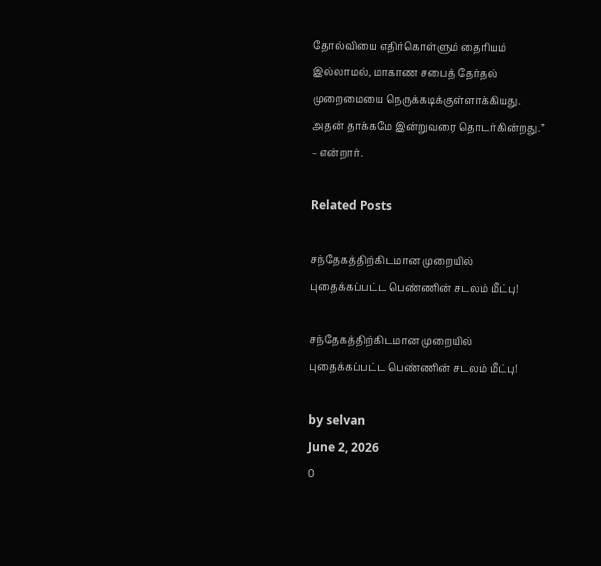தோல்வியை எதிர்கொள்ளும் தைரியம் இல்லாமல், மாகாண சபைத் தேர்தல் முறைமையை நெருக்கடிக்குள்ளாக்கியது. அதன் தாக்கமே இன்றுவரை தொடர்கின்றது.” – என்றார்.

Related Posts

சந்தேகத்திற்கிடமான முறையில் புதைக்கப்பட்ட பெண்ணின் சடலம் மீட்பு!

சந்தேகத்திற்கிடமான முறையில் புதைக்கப்பட்ட பெண்ணின் சடலம் மீட்பு!

by selvan
June 2, 2026
0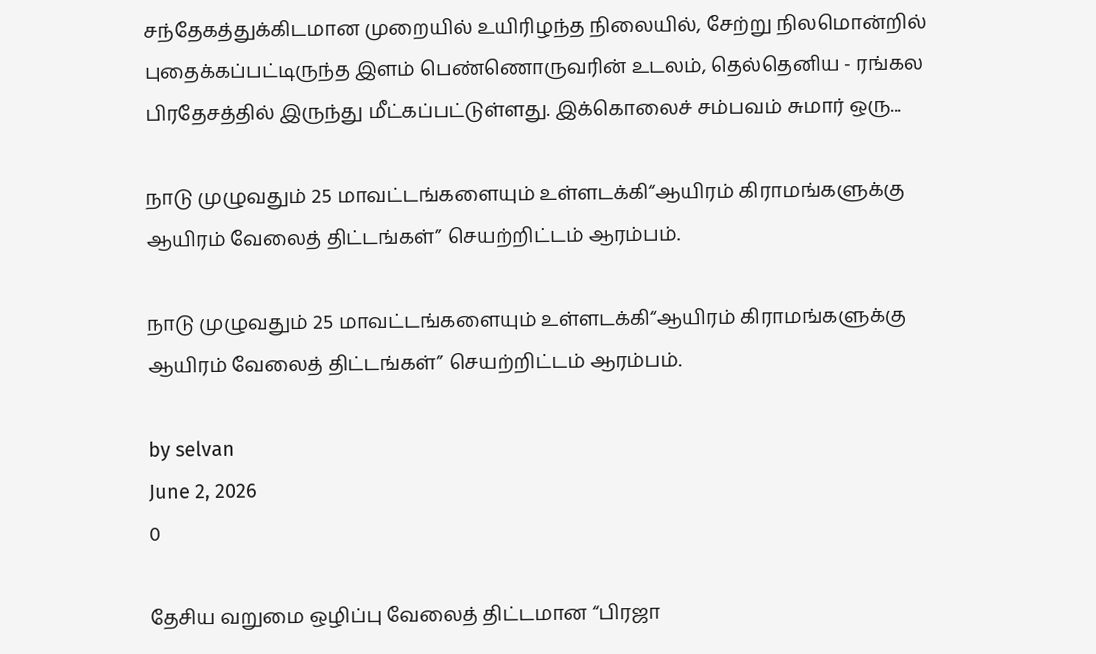சந்தேகத்துக்கிடமான முறையில் உயிரிழந்த நிலையில், சேற்று நிலமொன்றில் புதைக்கப்பட்டிருந்த இளம் பெண்ணொருவரின் உடலம், தெல்தெனிய - ரங்கல பிரதேசத்தில் இருந்து மீட்கப்பட்டுள்ளது. இக்கொலைச் சம்பவம் சுமார் ஒரு...

நாடு முழுவதும் 25 மாவட்டங்களையும் உள்ளடக்கி“ஆயிரம் கிராமங்களுக்கு ஆயிரம் வேலைத் திட்டங்கள்” செயற்றிட்டம் ஆரம்பம்.

நாடு முழுவதும் 25 மாவட்டங்களையும் உள்ளடக்கி“ஆயிரம் கிராமங்களுக்கு ஆயிரம் வேலைத் திட்டங்கள்” செயற்றிட்டம் ஆரம்பம்.

by selvan
June 2, 2026
0

தேசிய வறுமை ஒழிப்பு வேலைத் திட்டமான “பிரஜா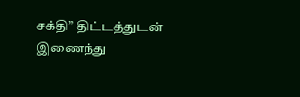சக்தி” திட்டத்துடன் இணைந்து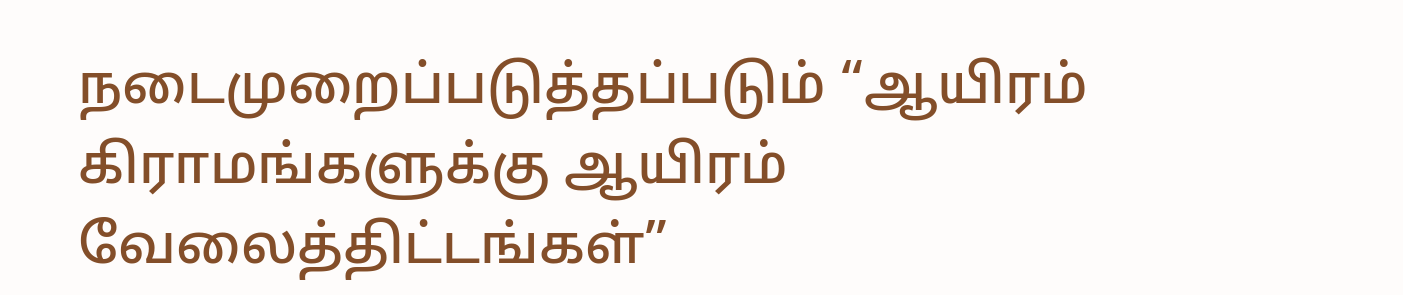நடைமுறைப்படுத்தப்படும் “ஆயிரம் கிராமங்களுக்கு ஆயிரம் வேலைத்திட்டங்கள்”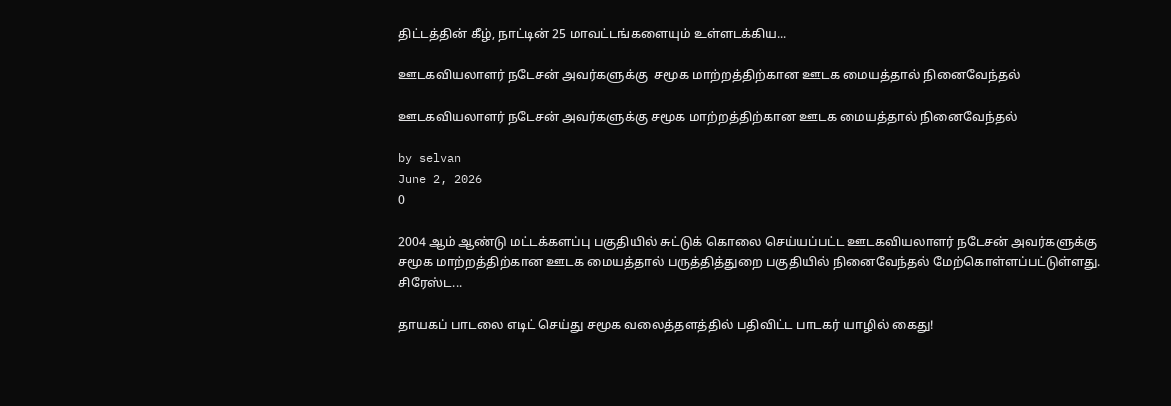திட்டத்தின் கீழ், நாட்டின் 25 மாவட்டங்களையும் உள்ளடக்கிய...

ஊடகவியலாளர் நடேசன் அவர்களுக்கு  சமூக மாற்றத்திற்கான ஊடக மையத்தால் நினைவேந்தல்

ஊடகவியலாளர் நடேசன் அவர்களுக்கு சமூக மாற்றத்திற்கான ஊடக மையத்தால் நினைவேந்தல்

by selvan
June 2, 2026
0

2004 ஆம் ஆண்டு மட்டக்களப்பு பகுதியில் சுட்டுக் கொலை செய்யப்பட்ட ஊடகவியலாளர் நடேசன் அவர்களுக்கு சமூக மாற்றத்திற்கான ஊடக மையத்தால் பருத்தித்துறை பகுதியில் நினைவேந்தல் மேற்கொள்ளப்பட்டுள்ளது. சிரேஸ்ட...

தாயகப் பாடலை எடிட் செய்து சமூக வலைத்தளத்தில் பதிவிட்ட பாடகர் யாழில் கைது!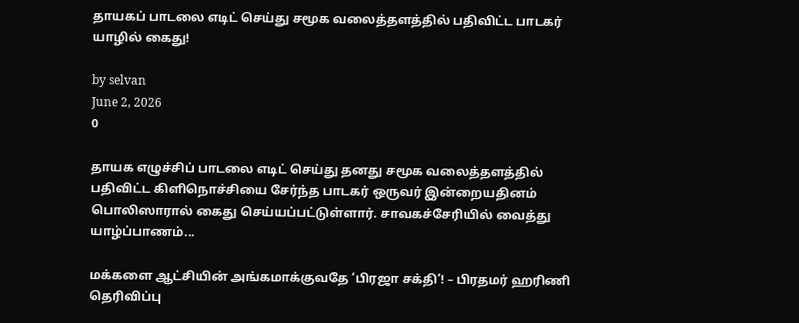தாயகப் பாடலை எடிட் செய்து சமூக வலைத்தளத்தில் பதிவிட்ட பாடகர் யாழில் கைது!

by selvan
June 2, 2026
0

தாயக எழுச்சிப் பாடலை எடிட் செய்து தனது சமூக வலைத்தளத்தில் பதிவிட்ட கிளிநொச்சியை சேர்ந்த பாடகர் ஒருவர் இன்றையதினம் பொலிஸாரால் கைது செய்யப்பட்டுள்ளார். சாவகச்சேரியில் வைத்து யாழ்ப்பாணம்...

மக்களை ஆட்சியின் அங்கமாக்குவதே ‘பிரஜா சக்தி’! – பிரதமர் ஹரிணி தெரிவிப்பு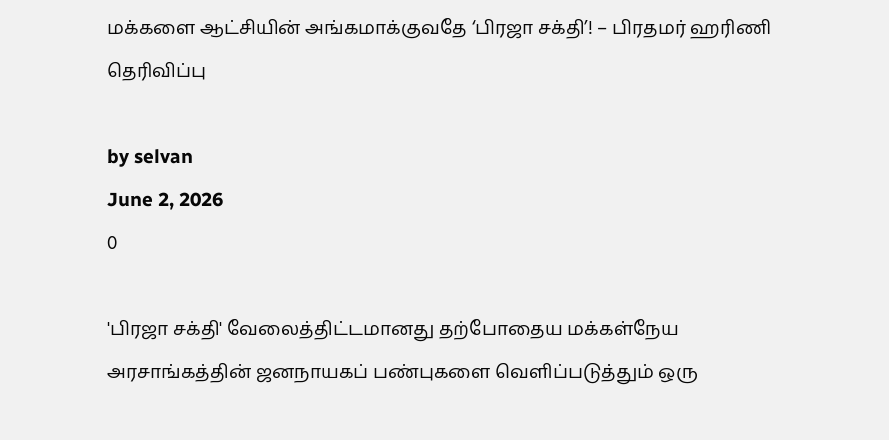மக்களை ஆட்சியின் அங்கமாக்குவதே ‘பிரஜா சக்தி’! – பிரதமர் ஹரிணி தெரிவிப்பு

by selvan
June 2, 2026
0

'பிரஜா சக்தி' வேலைத்திட்டமானது தற்போதைய மக்கள்நேய அரசாங்கத்தின் ஜனநாயகப் பண்புகளை வெளிப்படுத்தும் ஒரு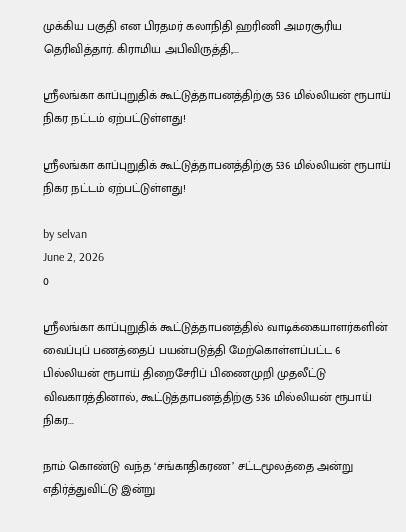முக்கிய பகுதி என பிரதமர் கலாநிதி ஹரிணி அமரசூரிய தெரிவித்தார். கிராமிய அபிவிருத்தி,...

ஸ்ரீலங்கா காப்புறுதிக் கூட்டுத்தாபனத்திற்கு 536 மில்லியன் ரூபாய் நிகர நட்டம் ஏற்பட்டுள்ளது!

ஸ்ரீலங்கா காப்புறுதிக் கூட்டுத்தாபனத்திற்கு 536 மில்லியன் ரூபாய் நிகர நட்டம் ஏற்பட்டுள்ளது!

by selvan
June 2, 2026
0

ஸ்ரீலங்கா காப்புறுதிக் கூட்டுத்தாபனத்தில் வாடிக்கையாளர்களின் வைப்புப் பணத்தைப் பயன்படுத்தி மேற்கொள்ளப்பட்ட 6 பில்லியன் ரூபாய் திறைசேரிப் பிணைமுறி முதலீட்டு விவகாரத்தினால், கூட்டுத்தாபனத்திற்கு 536 மில்லியன் ரூபாய் நிகர...

நாம் கொண்டு வந்த ‘சங்காதிகரண’ சட்டமூலத்தை அன்று எதிர்த்துவிட்டு இன்று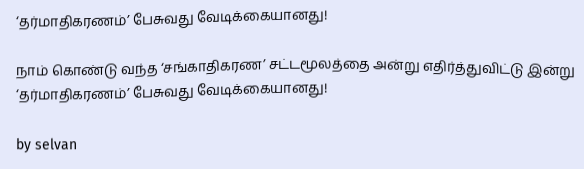‘தர்மாதிகரணம்’ பேசுவது வேடிக்கையானது!

நாம் கொண்டு வந்த ‘சங்காதிகரண’ சட்டமூலத்தை அன்று எதிர்த்துவிட்டு இன்று ‘தர்மாதிகரணம்’ பேசுவது வேடிக்கையானது!

by selvan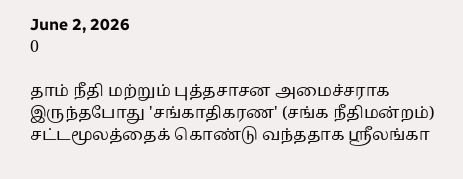June 2, 2026
0

தாம் நீதி மற்றும் புத்தசாசன அமைச்சராக இருந்தபோது 'சங்காதிகரண' (சங்க நீதிமன்றம்) சட்டமூலத்தைக் கொண்டு வந்ததாக ஸ்ரீலங்கா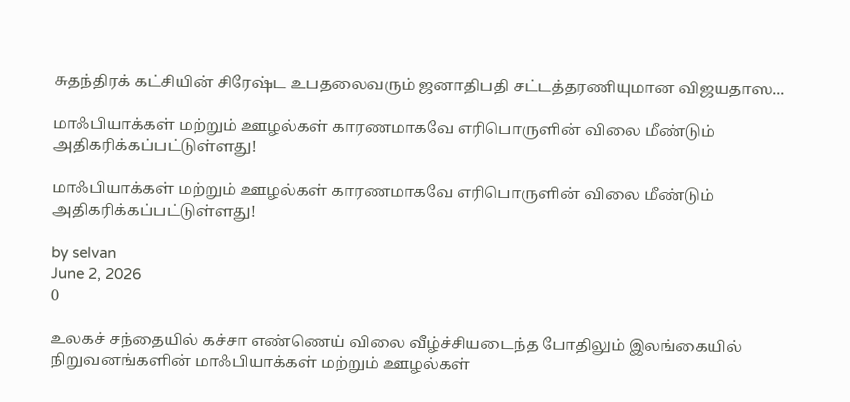சுதந்திரக் கட்சியின் சிரேஷ்ட உபதலைவரும் ஜனாதிபதி சட்டத்தரணியுமான விஜயதாஸ...

மாஃபியாக்கள் மற்றும் ஊழல்கள் காரணமாகவே எரிபொருளின் விலை மீண்டும் அதிகரிக்கப்பட்டுள்ளது!

மாஃபியாக்கள் மற்றும் ஊழல்கள் காரணமாகவே எரிபொருளின் விலை மீண்டும் அதிகரிக்கப்பட்டுள்ளது!

by selvan
June 2, 2026
0

உலகச் சந்தையில் கச்சா எண்ணெய் விலை வீழ்ச்சியடைந்த போதிலும் இலங்கையில் நிறுவனங்களின் மாஃபியாக்கள் மற்றும் ஊழல்கள்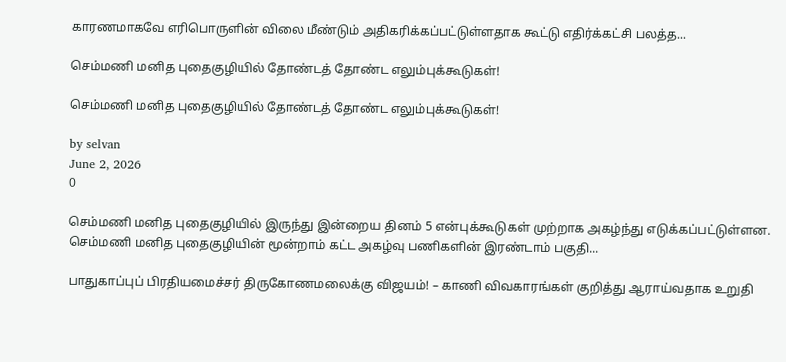காரணமாகவே எரிபொருளின் விலை மீண்டும் அதிகரிக்கப்பட்டுள்ளதாக கூட்டு எதிர்க்கட்சி பலத்த...

செம்மணி மனித புதைகுழியில் தோண்டத் தோண்ட எலும்புக்கூடுகள்!

செம்மணி மனித புதைகுழியில் தோண்டத் தோண்ட எலும்புக்கூடுகள்!

by selvan
June 2, 2026
0

செம்மணி மனித புதைகுழியில் இருந்து இன்றைய தினம் 5 என்புக்கூடுகள் முற்றாக அகழ்ந்து எடுக்கப்பட்டுள்ளன. செம்மணி மனித புதைகுழியின் மூன்றாம் கட்ட அகழ்வு பணிகளின் இரண்டாம் பகுதி...

பாதுகாப்புப் பிரதியமைச்சர் திருகோணமலைக்கு விஜயம்! – காணி விவகாரங்கள் குறித்து ஆராய்வதாக உறுதி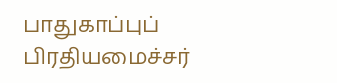பாதுகாப்புப் பிரதியமைச்சர்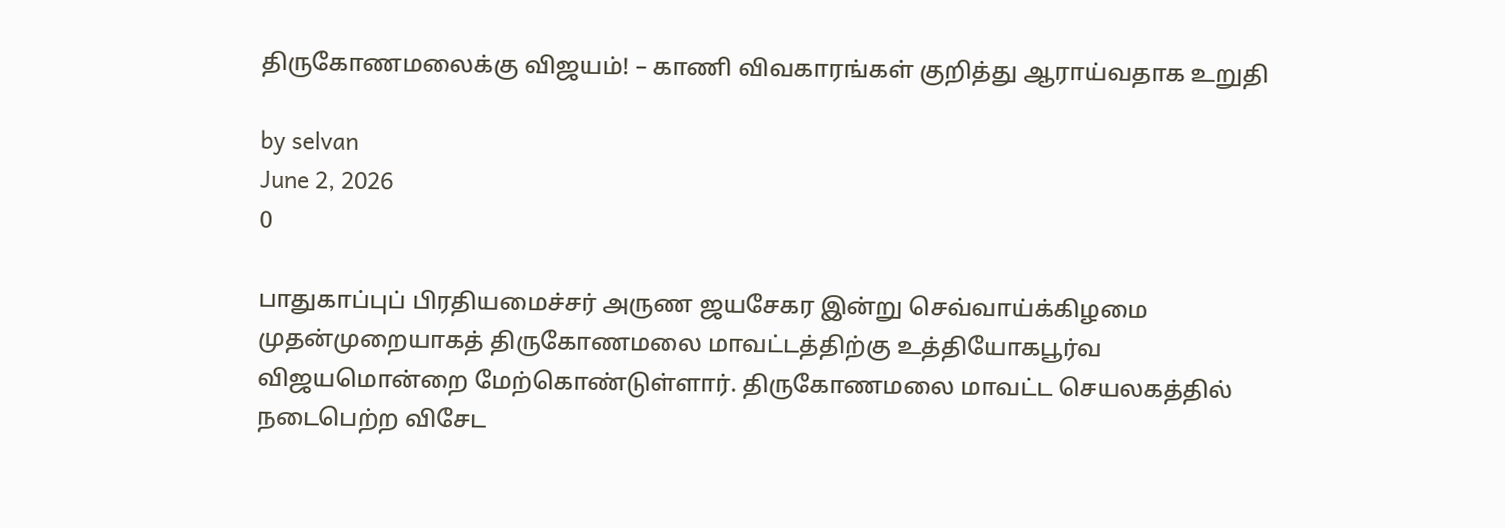திருகோணமலைக்கு விஜயம்! – காணி விவகாரங்கள் குறித்து ஆராய்வதாக உறுதி

by selvan
June 2, 2026
0

பாதுகாப்புப் பிரதியமைச்சர் அருண ஜயசேகர இன்று செவ்வாய்க்கிழமை முதன்முறையாகத் திருகோணமலை மாவட்டத்திற்கு உத்தியோகபூர்வ விஜயமொன்றை மேற்கொண்டுள்ளார். திருகோணமலை மாவட்ட செயலகத்தில் நடைபெற்ற விசேட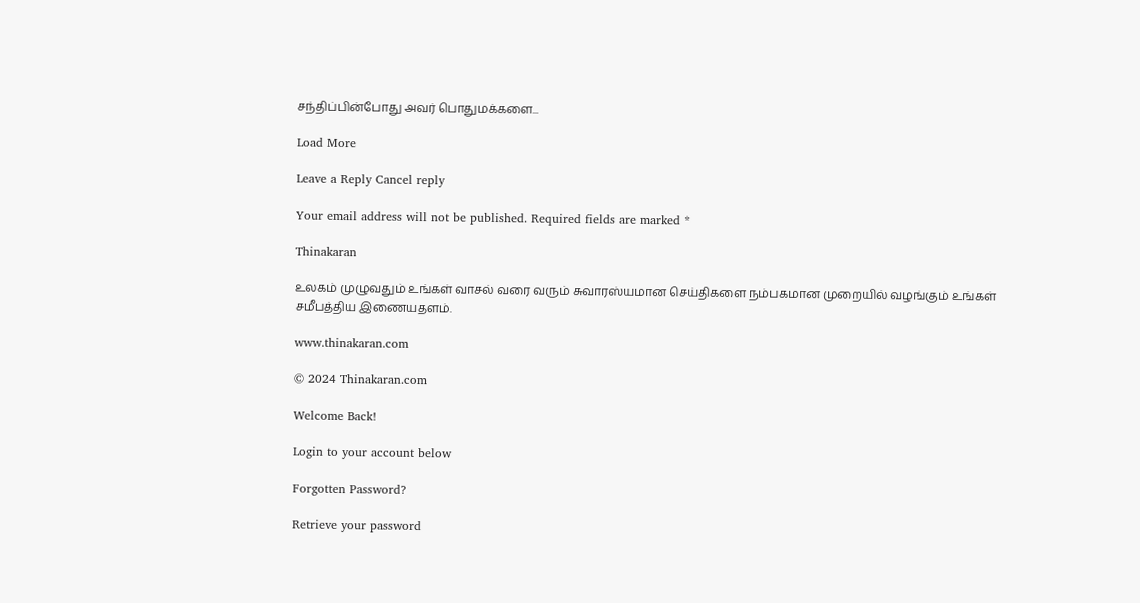சந்திப்பின்போது அவர் பொதுமக்களை...

Load More

Leave a Reply Cancel reply

Your email address will not be published. Required fields are marked *

Thinakaran

உலகம் முழுவதும் உங்கள் வாசல் வரை வரும் சுவாரஸ்யமான செய்திகளை நம்பகமான முறையில் வழங்கும் உங்கள் சமீபத்திய இணையதளம்.

www.thinakaran.com

© 2024 Thinakaran.com

Welcome Back!

Login to your account below

Forgotten Password?

Retrieve your password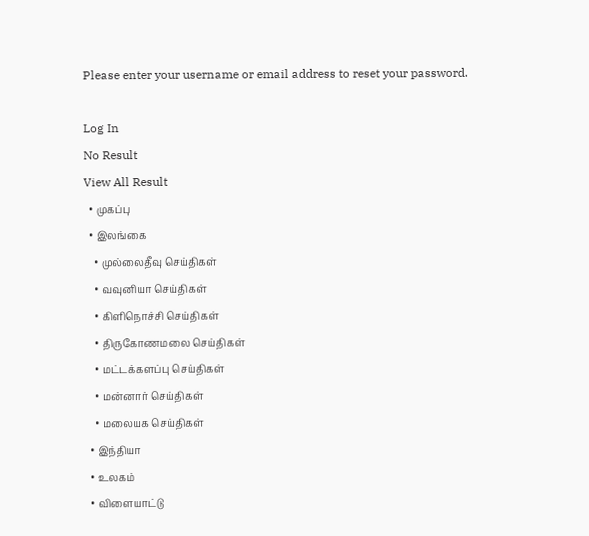Please enter your username or email address to reset your password.

Log In
No Result
View All Result
  • முகப்பு
  • இலங்கை
    • முல்லைதீவு செய்திகள்
    • வவுனியா செய்திகள்
    • கிளிநொச்சி செய்திகள்
    • திருகோணமலை செய்திகள்
    • மட்டக்களப்பு செய்திகள்
    • மன்னார் செய்திகள்
    • மலையக செய்திகள்
  • இந்தியா
  • உலகம்
  • விளையாட்டு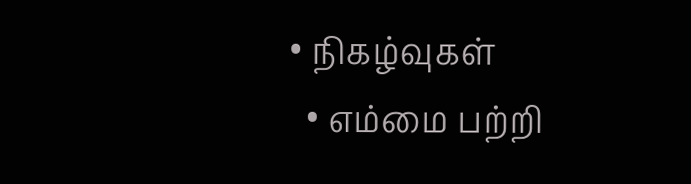• நிகழ்வுகள்
  • எம்மை பற்றி